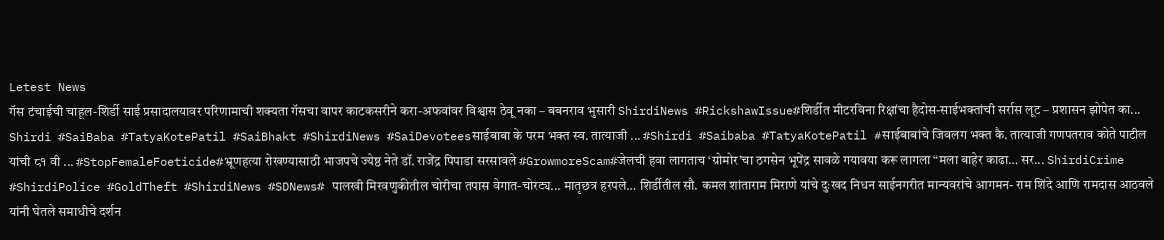Letest News
गॅस टंचाईची चाहूल-शिर्डी साई प्रसादालयावर परिणामाची शक्यता गॅसचा वापर काटकसरीने करा-अफवांवर विश्वास ठेवू नका – बबनराव भुसारी ShirdiNews #RickshawIssue#शिर्डीत मीटरविना रिक्षांचा हैदोस-साईभक्तांची सर्रास लूट – प्रशासन झोपेत का... Shirdi #SaiBaba #TatyaKotePatil #SaiBhakt #ShirdiNews #SaiDevoteesसाईबाबा के परम भक्त स्व. तात्याजी ... #Shirdi #Saibaba #TatyaKotePatil #साईबाबांचे जिवलग भक्त कै. तात्याजी गणपतराव कोते पाटील यांची ८१ वी ... #StopFemaleFoeticide#भ्रूणहत्या रोखण्यासाठी भाजपचे ज्येष्ठ नेते डॉ. राजेंद्र पिपाडा सरसावले #GrowmoreScam#जेलची हवा लागताच ‘ग्रोमोर’चा ठगसेन भूपेंद्र सावळे गयावया करू लागला “मला बाहेर काढा… सर... ShirdiCrime #ShirdiPolice #GoldTheft #ShirdiNews #SDNews# पालखी मिरवणुकीतील चोरीचा तपास वेगात-चोरट्य... मातृछत्र हरपले… शिर्डीतील सौ. कमल शांताराम मिराणे यांचे दुःखद निधन साईनगरीत मान्यवरांचे आगमन- राम शिंदे आणि रामदास आठवले यांनी घेतले समाधीचे दर्शन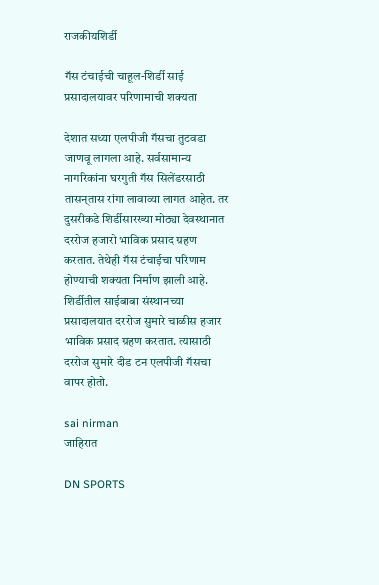राजकीयशिर्डी

गॅस टंचाईची चाहूल-शिर्डी साई प्रसादालयावर परिणामाची शक्यता

देशात सध्या एलपीजी गॅसचा तुटवडा जाणवू लागला आहे. सर्वसामान्य नागरिकांना घरगुती गॅस सिलेंडरसाठी तासन्‌तास रांगा लावाव्या लागत आहेत. तर दुसरीकडे शिर्डीसारख्या मोठ्या देवस्थानात दररोज हजारो भाविक प्रसाद ग्रहण करतात. तेथेही गॅस टंचाईचा परिणाम होण्याची शक्यता निर्माण झाली आहे. शिर्डीतील साईबाबा संस्थानच्या प्रसादालयात दररोज सुमारे चाळीस हजार भाविक प्रसाद ग्रहण करतात. त्यासाठी दररोज सुमारे दीड टन एलपीजी गॅसचा वापर होतो.

sai nirman
जाहिरात

DN SPORTS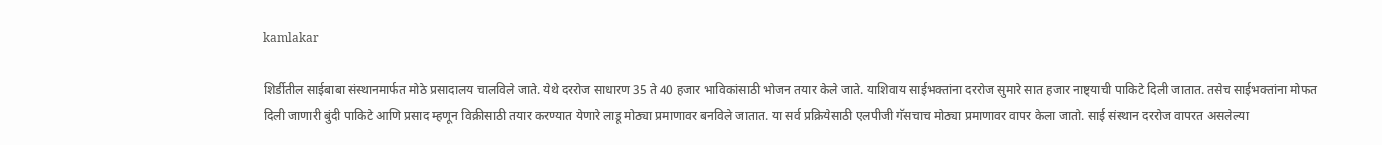kamlakar

शिर्डीतील साईबाबा संस्थानमार्फत मोठे प्रसादालय चालविले जाते. येथे दररोज साधारण 35 ते 40 हजार भाविकांसाठी भोजन तयार केले जाते. याशिवाय साईभक्तांना दररोज सुमारे सात हजार नाष्ट्याची पाकिटे दिली जातात. तसेच साईभक्तांना मोफत दिली जाणारी बुंदी पाकिटे आणि प्रसाद म्हणून विक्रीसाठी तयार करण्यात येणारे लाडू मोठ्या प्रमाणावर बनविले जातात. या सर्व प्रक्रियेसाठी एलपीजी गॅसचाच मोठ्या प्रमाणावर वापर केला जातो. साई संस्थान दररोज वापरत असलेल्या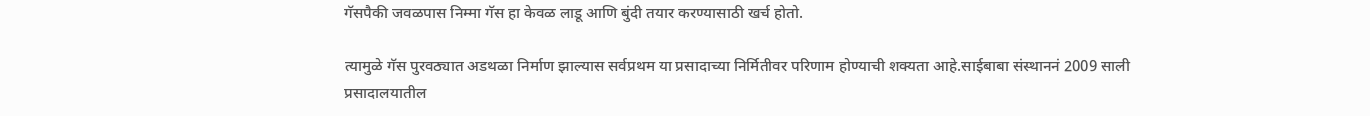गॅसपैकी जवळपास निम्मा गॅस हा केवळ लाडू आणि बुंदी तयार करण्यासाठी खर्च होतो.

त्यामुळे गॅस पुरवठ्यात अडथळा निर्माण झाल्यास सर्वप्रथम या प्रसादाच्या निर्मितीवर परिणाम होण्याची शक्यता आहे.साईबाबा संस्थाननं 2009 साली प्रसादालयातील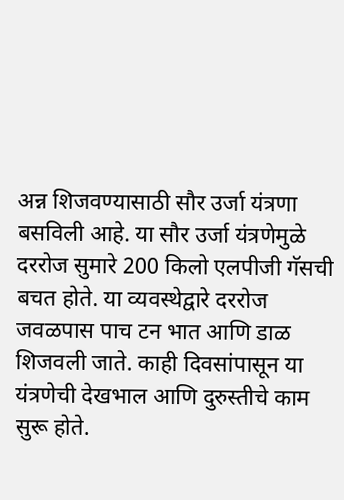अन्न शिजवण्यासाठी सौर उर्जा यंत्रणा बसविली आहे. या सौर उर्जा यंत्रणेमुळे दररोज सुमारे 200 किलो एलपीजी गॅसची बचत होते. या व्यवस्थेद्वारे दररोज जवळपास पाच टन भात आणि डाळ शिजवली जाते. काही दिवसांपासून या यंत्रणेची देखभाल आणि दुरुस्तीचे काम सुरू होते.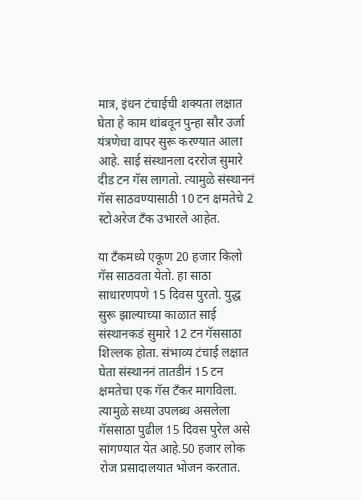मात्र, इंधन टंचाईची शक्यता लक्षात घेता हे काम थांबवून पुन्हा सौर उर्जा यंत्रणेचा वापर सुरू करण्यात आला आहे. साई संस्थानला दररोज सुमारे दीड टन गॅस लागतो. त्यामुळे संस्थाननं गॅस साठवण्यासाठी 10 टन क्षमतेचे 2 स्टोअरेज टँक उभारले आहेत.

या टँकमध्ये एकूण 20 हजार किलो गॅस साठवता येतो. हा साठा साधारणपणे 15 दिवस पुरतो. युद्ध सुरू झाल्याच्या काळात साई संस्थानकडं सुमारे 12 टन गॅससाठा शिल्लक होता. संभाव्य टंचाई लक्षात घेता संस्थाननं तातडीनं 15 टन क्षमतेचा एक गॅस टँकर मागविला. त्यामुळे सध्या उपलब्ध असलेला गॅससाठा पुढील 15 दिवस पुरेल असे सांगण्यात येत आहे.50 हजार लोक रोज प्रसादालयात भोजन करतात.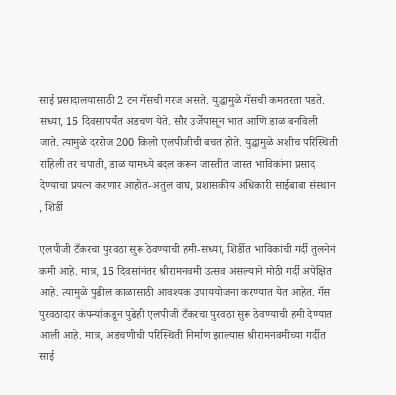साई प्रसादालयासाठी 2 टन गॅसची गरज असते. युद्धामुळे गॅसची कमतरता पडते. सध्या, 15 दिवसापर्यंत अडचण येते. सौर उर्जेपासून भात आणि डाळ बनविली जाते. त्यामुळे दररोज 200 किलो एलपीजीची बचत होते. युद्धामुळे अशीच परिस्थिती राहिली तर चपाती, डाळ यामध्ये बदल करून जास्तीत जास्त भाविकांना प्रसाद देण्याचा प्रयत्न करणार आहोत-अतुल वाघ, प्रशासकीय अधिकारी साईबाबा संस्थान , शिर्डी

एलपीजी टँकरचा पुरवठा सुरू ठेवण्याची हमी-सध्या, शिर्डीत भाविकांची गर्दी तुलनेनं कमी आहे. मात्र, 15 दिवसांनंतर श्रीरामनवमी उत्सव असल्याने मोठी गर्दी अपेक्षित आहे. त्यामुळे पुढील काळासाठी आवश्यक उपाययोजना करण्यात येत आहेत. गॅस पुरवठादार कंपन्यांकडून पुढेही एलपीजी टँकरचा पुरवठा सुरू ठेवण्याची हमी देण्यात आली आहे. मात्र, अडचणीची परिस्थिती निर्माण झाल्यास श्रीरामनवमीच्या गर्दीत साई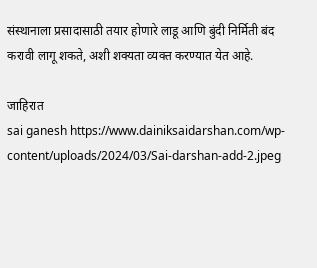संस्थानाला प्रसादासाठी तयार होणारे लाडू आणि बुंदी निर्मिती बंद करावी लागू शकते, अशी शक्यता व्यक्त करण्यात येत आहे.

जाहिरात
sai ganesh https://www.dainiksaidarshan.com/wp-content/uploads/2024/03/Sai-darshan-add-2.jpeg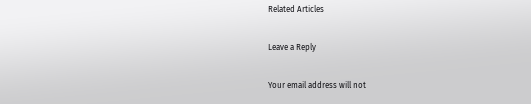Related Articles

Leave a Reply

Your email address will not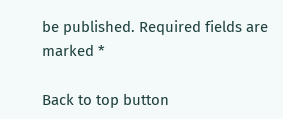be published. Required fields are marked *

Back to top button